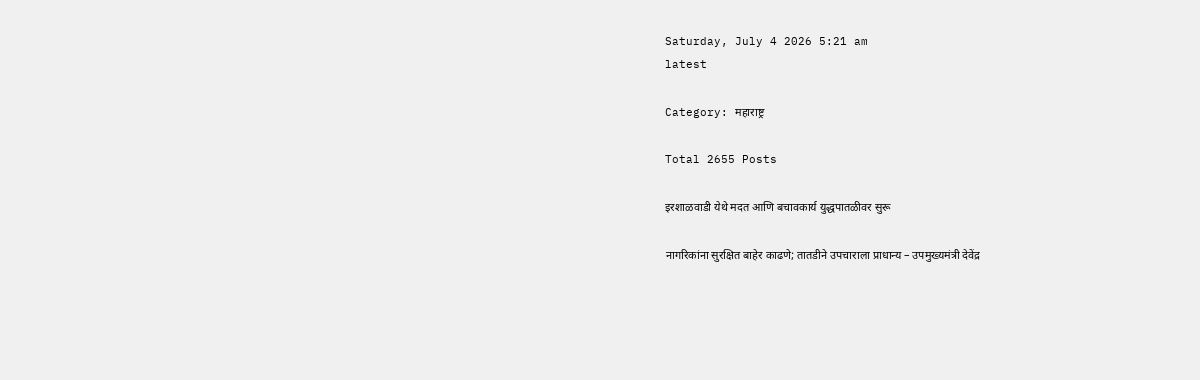Saturday, July 4 2026 5:21 am
latest

Category: महाराष्ट्र

Total 2655 Posts

इरशाळवाडी येथे मदत आणि बचावकार्य युद्धपातळीवर सुरू

नागरिकांना सुरक्षित बाहेर काढणे; तातडीने उपचाराला प्राधान्य – उपमुख्यमंत्री देवेंद्र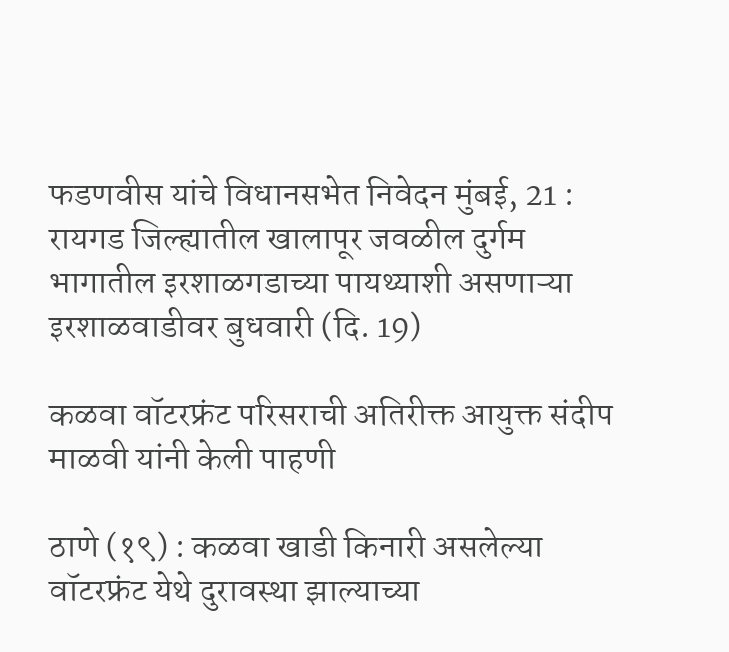फडणवीस यांचे विधानसभेत निवेदन मुंबई, 21 : रायगड जिल्ह्यातील खालापूर जवळील दुर्गम भागातील इरशाळगडाच्या पायथ्याशी असणाऱ्या इरशाळवाडीवर बुधवारी (दि. 19)

कळवा वॉटरफ्रंट परिसराची अतिरीक्त आयुक्त संदीप माळवी यांनी केली पाहणी

ठाणे (१९) : कळवा खाडी किनारी असलेल्या वॉटरफ्रंट येथे दुरावस्था झाल्याच्या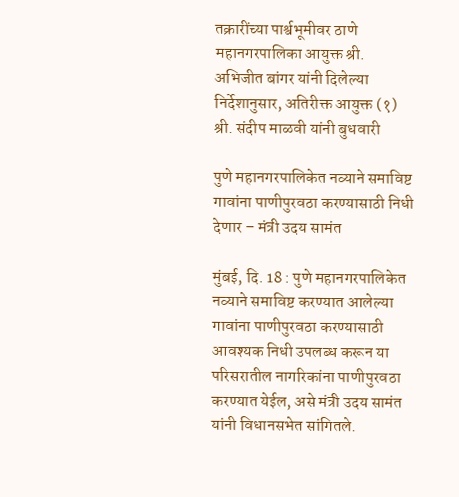तक्रारींच्या पार्श्वभूमीवर ठाणे महानगरपालिका आयुक्त श्री. अभिजीत बांगर यांनी दिलेल्या निर्देशानुसार, अतिरीक्त आयुक्त (१) श्री. संदीप माळवी यांनी बुधवारी

पुणे महानगरपालिकेत नव्याने समाविष्ट गावांना पाणीपुरवठा करण्यासाठी निधी देणार – मंत्री उदय सामंत

मुंबई, दि. 18 : पुणे महानगरपालिकेत नव्याने समाविष्ट करण्यात आलेल्या गावांना पाणीपुरवठा करण्यासाठी आवश्यक निधी उपलब्ध करून या परिसरातील नागरिकांना पाणीपुरवठा करण्यात येईल, असे मंत्री उदय सामंत यांनी विधानसभेत सांगितले.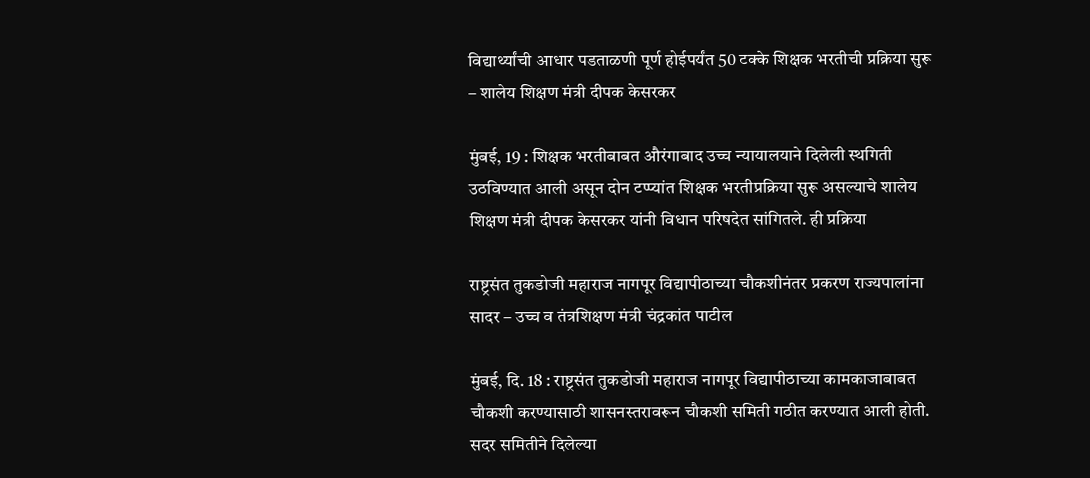विद्यार्थ्यांची आधार पडताळणी पूर्ण होईपर्यंत 50 टक्के शिक्षक भरतीची प्रक्रिया सुरू – शालेय शिक्षण मंत्री दीपक केसरकर

मुंबई, 19 : शिक्षक भरतीबाबत औरंगाबाद उच्च न्यायालयाने दिलेली स्थगिती उठविण्यात आली असून दोन टप्प्यांत शिक्षक भरतीप्रक्रिया सुरू असल्याचे शालेय शिक्षण मंत्री दीपक केसरकर यांनी विधान परिषदेत सांगितले. ही प्रक्रिया

राष्ट्रसंत तुकडोजी महाराज नागपूर विद्यापीठाच्या चौकशीनंतर प्रकरण राज्यपालांना सादर – उच्च व तंत्रशिक्षण मंत्री चंद्रकांत पाटील

मुंबई, दि. 18 : राष्ट्रसंत तुकडोजी महाराज नागपूर विद्यापीठाच्या कामकाजाबाबत चौकशी करण्यासाठी शासनस्तरावरून चौकशी समिती गठीत करण्यात आली होती. सदर समितीने दिलेल्या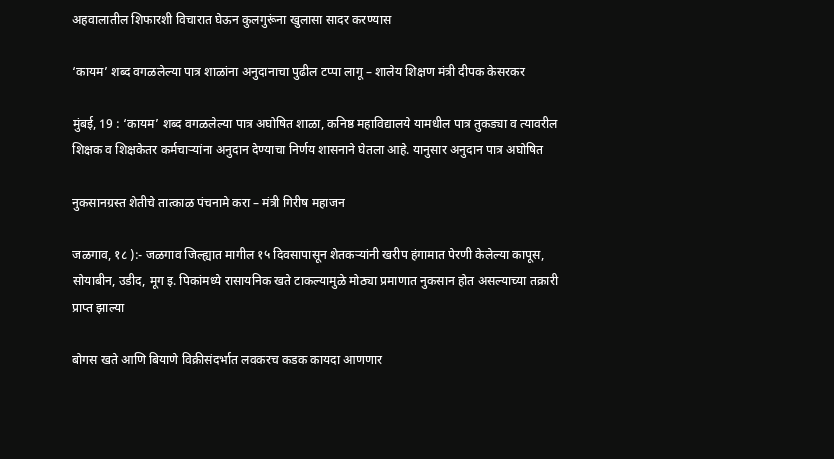अहवालातील शिफारशी विचारात घेऊन कुलगुरूंना खुलासा सादर करण्यास

‘कायम’ शब्द वगळलेल्या पात्र शाळांना अनुदानाचा पुढील टप्पा लागू – शालेय शिक्षण मंत्री दीपक केसरकर

मुंबई, 19 : ‘कायम’ शब्द वगळलेल्या पात्र अघोषित शाळा, कनिष्ठ महाविद्यालये यामधील पात्र तुकड्या व त्यावरील शिक्षक व शिक्षकेतर कर्मचाऱ्यांना अनुदान देण्याचा निर्णय शासनाने घेतला आहे. यानुसार अनुदान पात्र अघोषित

नुकसानग्रस्त शेतीचे तात्काळ पंचनामे करा – मंत्री गिरीष महाजन

जळगाव, १८ ):- जळगाव जिल्ह्यात मागील १५ दिवसापासून शेतकऱ्यांनी खरीप हंगामात पेरणी केलेल्या कापूस, सोयाबीन, उडीद, मूग इ. पिकांमध्ये रासायनिक खते टाकल्यामुळे मोठ्या प्रमाणात नुकसान होत असल्याच्या तक्रारी प्राप्त झाल्या

बोगस खते आणि बियाणे विक्रीसंदर्भात लवकरच कडक कायदा आणणार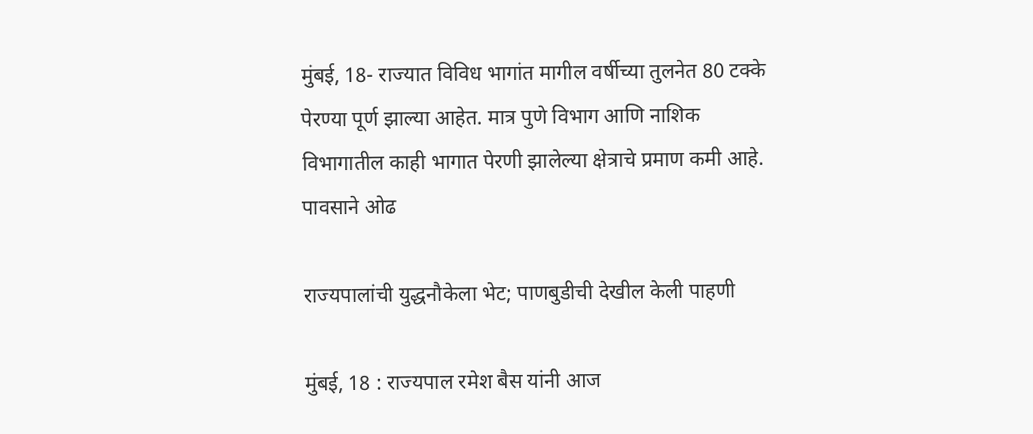मुंबई, 18- राज्यात विविध भागांत मागील वर्षीच्या तुलनेत 80 टक्के पेरण्या पूर्ण झाल्या आहेत. मात्र पुणे विभाग आणि नाशिक विभागातील काही भागात पेरणी झालेल्या क्षेत्राचे प्रमाण कमी आहे. पावसाने ओढ

राज्यपालांची युद्धनौकेला भेट; पाणबुडीची देखील केली पाहणी

मुंबई, 18 : राज्यपाल रमेश बैस यांनी आज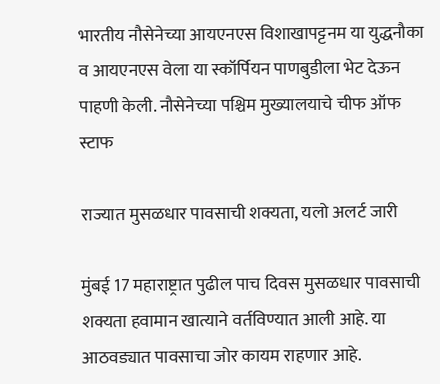भारतीय नौसेनेच्या आयएनएस विशाखापट्टनम या युद्धनौका व आयएनएस वेला या स्कॉर्पियन पाणबुडीला भेट देऊन पाहणी केली. नौसेनेच्या पश्चिम मुख्यालयाचे चीफ ऑफ स्टाफ

राज्यात मुसळधार पावसाची शक्यता, यलो अलर्ट जारी

मुंबई 17 महाराष्ट्रात पुढील पाच दिवस मुसळधार पावसाची शक्यता हवामान खात्याने वर्तविण्यात आली आहे. या आठवड्यात पावसाचा जोर कायम राहणार आहे.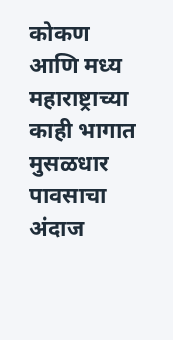कोकण आणि मध्य महाराष्ट्राच्या काही भागात मुसळधार पावसाचा अंदाज